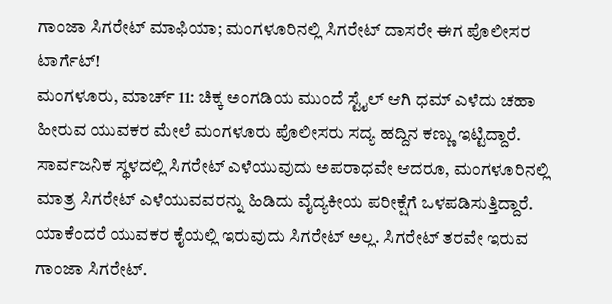ಗಾಂಜಾ ಸಿಗರೇಟ್ ಮಾಫಿಯಾ; ಮಂಗಳೂರಿನಲ್ಲಿ ಸಿಗರೇಟ್ ದಾಸರೇ ಈಗ ಪೊಲೀಸರ ಟಾರ್ಗೆಟ್!
ಮಂಗಳೂರು, ಮಾರ್ಚ್ 11: ಚಿಕ್ಕ ಅಂಗಡಿಯ ಮುಂದೆ ಸ್ಟೈಲ್ ಆಗಿ ಧಮ್ ಎಳೆದು ಚಹಾ ಹೀರುವ ಯುವಕರ ಮೇಲೆ ಮಂಗಳೂರು ಪೊಲೀಸರು ಸದ್ಯ ಹದ್ದಿನ ಕಣ್ಣು ಇಟ್ಟಿದ್ದಾರೆ. ಸಾರ್ವಜನಿಕ ಸ್ಥಳದಲ್ಲಿ ಸಿಗರೇಟ್ ಎಳೆಯುವುದು ಅಪರಾಧವೇ ಆದರೂ, ಮಂಗಳೂರಿನಲ್ಲಿ ಮಾತ್ರ ಸಿಗರೇಟ್ ಎಳೆಯುವವರನ್ನು ಹಿಡಿದು ವೈದ್ಯಕೀಯ ಪರೀಕ್ಷೆಗೆ ಒಳಪಡಿಸುತ್ತಿದ್ದಾರೆ. ಯಾಕೆಂದರೆ ಯುವಕರ ಕೈಯಲ್ಲಿ ಇರುವುದು ಸಿಗರೇಟ್ ಅಲ್ಲ. ಸಿಗರೇಟ್ ತರವೇ ಇರುವ ಗಾಂಜಾ ಸಿಗರೇಟ್.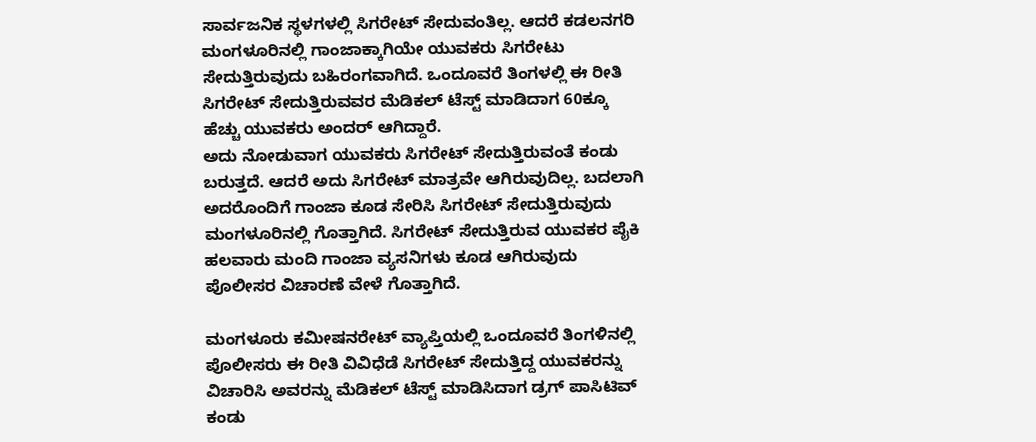ಸಾರ್ವಜನಿಕ ಸ್ಥಳಗಳಲ್ಲಿ ಸಿಗರೇಟ್ ಸೇದುವಂತಿಲ್ಲ. ಆದರೆ ಕಡಲನಗರಿ ಮಂಗಳೂರಿನಲ್ಲಿ ಗಾಂಜಾಕ್ಕಾಗಿಯೇ ಯುವಕರು ಸಿಗರೇಟು ಸೇದುತ್ತಿರುವುದು ಬಹಿರಂಗವಾಗಿದೆ. ಒಂದೂವರೆ ತಿಂಗಳಲ್ಲಿ ಈ ರೀತಿ ಸಿಗರೇಟ್ ಸೇದುತ್ತಿರುವವರ ಮೆಡಿಕಲ್ ಟೆಸ್ಟ್ ಮಾಡಿದಾಗ 60ಕ್ಕೂ ಹೆಚ್ಚು ಯುವಕರು ಅಂದರ್ ಆಗಿದ್ದಾರೆ.
ಅದು ನೋಡುವಾಗ ಯುವಕರು ಸಿಗರೇಟ್ ಸೇದುತ್ತಿರುವಂತೆ ಕಂಡು ಬರುತ್ತದೆ. ಆದರೆ ಅದು ಸಿಗರೇಟ್ ಮಾತ್ರವೇ ಆಗಿರುವುದಿಲ್ಲ. ಬದಲಾಗಿ ಅದರೊಂದಿಗೆ ಗಾಂಜಾ ಕೂಡ ಸೇರಿಸಿ ಸಿಗರೇಟ್ ಸೇದುತ್ತಿರುವುದು ಮಂಗಳೂರಿನಲ್ಲಿ ಗೊತ್ತಾಗಿದೆ. ಸಿಗರೇಟ್ ಸೇದುತ್ತಿರುವ ಯುವಕರ ಪೈಕಿ ಹಲವಾರು ಮಂದಿ ಗಾಂಜಾ ವ್ಯಸನಿಗಳು ಕೂಡ ಆಗಿರುವುದು ಪೊಲೀಸರ ವಿಚಾರಣೆ ವೇಳೆ ಗೊತ್ತಾಗಿದೆ.

ಮಂಗಳೂರು ಕಮೀಷನರೇಟ್ ವ್ಯಾಪ್ತಿಯಲ್ಲಿ ಒಂದೂವರೆ ತಿಂಗಳಿನಲ್ಲಿ ಪೊಲೀಸರು ಈ ರೀತಿ ವಿವಿಧೆಡೆ ಸಿಗರೇಟ್ ಸೇದುತ್ತಿದ್ದ ಯುವಕರನ್ನು ವಿಚಾರಿಸಿ ಅವರನ್ನು ಮೆಡಿಕಲ್ ಟೆಸ್ಟ್ ಮಾಡಿಸಿದಾಗ ಡ್ರಗ್ ಪಾಸಿಟಿವ್ ಕಂಡು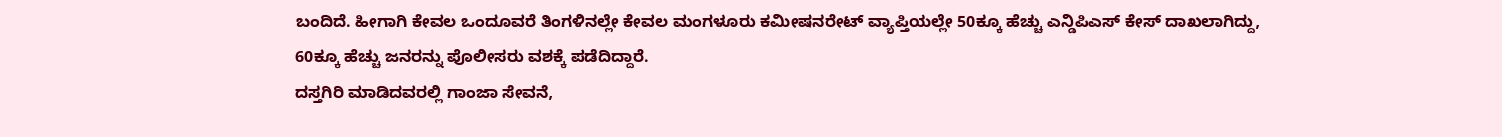ಬಂದಿದೆ. ಹೀಗಾಗಿ ಕೇವಲ ಒಂದೂವರೆ ತಿಂಗಳಿನಲ್ಲೇ ಕೇವಲ ಮಂಗಳೂರು ಕಮೀಷನರೇಟ್ ವ್ಯಾಪ್ತಿಯಲ್ಲೇ 50ಕ್ಕೂ ಹೆಚ್ಚು ಎನ್ಡಿಪಿಎಸ್ ಕೇಸ್ ದಾಖಲಾಗಿದ್ದು, 60ಕ್ಕೂ ಹೆಚ್ಚು ಜನರನ್ನು ಪೊಲೀಸರು ವಶಕ್ಕೆ ಪಡೆದಿದ್ದಾರೆ.
ದಸ್ತಗಿರಿ ಮಾಡಿದವರಲ್ಲಿ ಗಾಂಜಾ ಸೇವನೆ,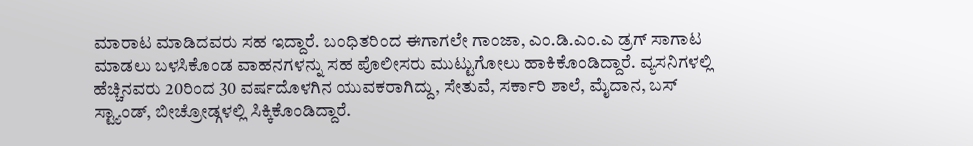ಮಾರಾಟ ಮಾಡಿದವರು ಸಹ ಇದ್ದಾರೆ. ಬಂಧಿತರಿಂದ ಈಗಾಗಲೇ ಗಾಂಜಾ, ಎಂ.ಡಿ.ಎಂ.ಎ ಡ್ರಗ್ ಸಾಗಾಟ ಮಾಡಲು ಬಳಸಿಕೊಂಡ ವಾಹನಗಳನ್ನು ಸಹ ಪೊಲೀಸರು ಮುಟ್ಟುಗೋಲು ಹಾಕಿಕೊಂಡಿದ್ದಾರೆ. ವ್ಯಸನಿಗಳಲ್ಲಿ ಹೆಚ್ಚಿನವರು 20ರಿಂದ 30 ವರ್ಷದೊಳಗಿನ ಯುವಕರಾಗಿದ್ದು, ಸೇತುವೆ, ಸರ್ಕಾರಿ ಶಾಲೆ, ಮೈದಾನ, ಬಸ್ ಸ್ಟ್ಯಾಂಡ್, ಬೀಚ್ರೋಡ್ಗಳಲ್ಲಿ ಸಿಕ್ಕಿಕೊಂಡಿದ್ದಾರೆ.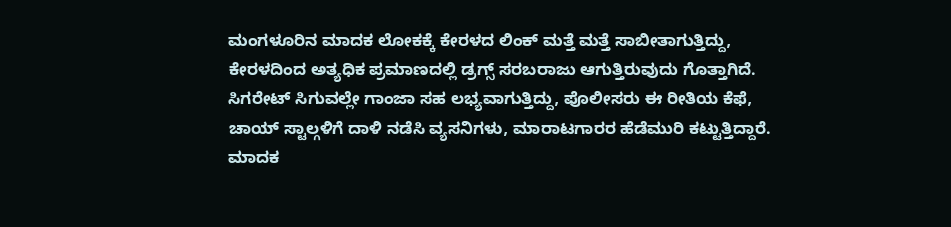ಮಂಗಳೂರಿನ ಮಾದಕ ಲೋಕಕ್ಕೆ ಕೇರಳದ ಲಿಂಕ್ ಮತ್ತೆ ಮತ್ತೆ ಸಾಬೀತಾಗುತ್ತಿದ್ದು, ಕೇರಳದಿಂದ ಅತ್ಯಧಿಕ ಪ್ರಮಾಣದಲ್ಲಿ ಡ್ರಗ್ಸ್ ಸರಬರಾಜು ಆಗುತ್ತಿರುವುದು ಗೊತ್ತಾಗಿದೆ. ಸಿಗರೇಟ್ ಸಿಗುವಲ್ಲೇ ಗಾಂಜಾ ಸಹ ಲಭ್ಯವಾಗುತ್ತಿದ್ದು, ಪೊಲೀಸರು ಈ ರೀತಿಯ ಕೆಫೆ, ಚಾಯ್ ಸ್ಟಾಲ್ಗಳಿಗೆ ದಾಳಿ ನಡೆಸಿ ವ್ಯಸನಿಗಳು, ಮಾರಾಟಗಾರರ ಹೆಡೆಮುರಿ ಕಟ್ಟುತ್ತಿದ್ದಾರೆ.
ಮಾದಕ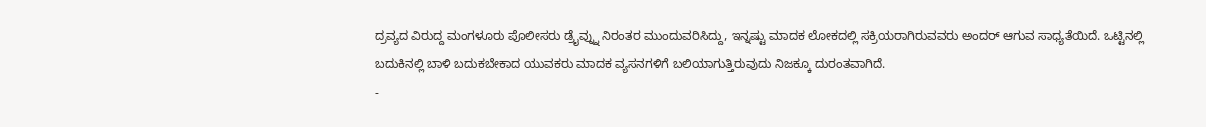ದ್ರವ್ಯದ ವಿರುದ್ದ ಮಂಗಳೂರು ಪೊಲೀಸರು ಡ್ರೈವ್ನ್ನು ನಿರಂತರ ಮುಂದುವರಿಸಿದ್ದು, ಇನ್ನಷ್ಟು ಮಾದಕ ಲೋಕದಲ್ಲಿ ಸಕ್ರಿಯರಾಗಿರುವವರು ಅಂದರ್ ಆಗುವ ಸಾಧ್ಯತೆಯಿದೆ. ಒಟ್ಟಿನಲ್ಲಿ ಬದುಕಿನಲ್ಲಿ ಬಾಳಿ ಬದುಕಬೇಕಾದ ಯುವಕರು ಮಾದಕ ವ್ಯಸನಗಳಿಗೆ ಬಲಿಯಾಗುತ್ತಿರುವುದು ನಿಜಕ್ಕೂ ದುರಂತವಾಗಿದೆ.
-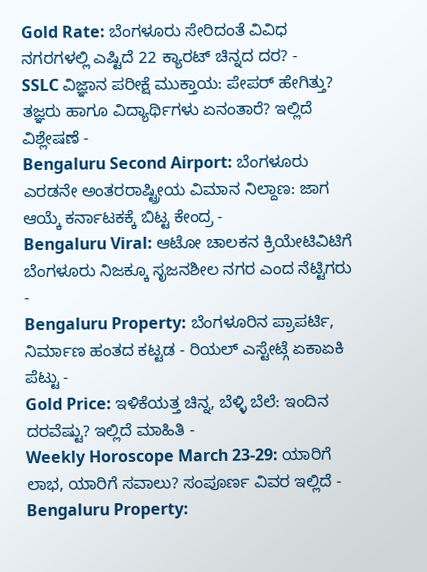Gold Rate: ಬೆಂಗಳೂರು ಸೇರಿದಂತೆ ವಿವಿಧ ನಗರಗಳಲ್ಲಿ ಎಷ್ಟಿದೆ 22 ಕ್ಯಾರಟ್ ಚಿನ್ನದ ದರ? -
SSLC ವಿಜ್ಞಾನ ಪರೀಕ್ಷೆ ಮುಕ್ತಾಯ: ಪೇಪರ್ ಹೇಗಿತ್ತು? ತಜ್ಞರು ಹಾಗೂ ವಿದ್ಯಾರ್ಥಿಗಳು ಏನಂತಾರೆ? ಇಲ್ಲಿದೆ ವಿಶ್ಲೇಷಣೆ -
Bengaluru Second Airport: ಬೆಂಗಳೂರು ಎರಡನೇ ಅಂತರರಾಷ್ಟ್ರೀಯ ವಿಮಾನ ನಿಲ್ದಾಣ: ಜಾಗ ಆಯ್ಕೆ ಕರ್ನಾಟಕಕ್ಕೆ ಬಿಟ್ಟ ಕೇಂದ್ರ -
Bengaluru Viral: ಆಟೋ ಚಾಲಕನ ಕ್ರಿಯೇಟಿವಿಟಿಗೆ ಬೆಂಗಳೂರು ನಿಜಕ್ಕೂ ಸೃಜನಶೀಲ ನಗರ ಎಂದ ನೆಟ್ಟಿಗರು -
Bengaluru Property: ಬೆಂಗಳೂರಿನ ಪ್ರಾಪರ್ಟಿ, ನಿರ್ಮಾಣ ಹಂತದ ಕಟ್ಟಡ - ರಿಯಲ್ ಎಸ್ಟೇಟ್ಗೆ ಏಕಾಏಕಿ ಪೆಟ್ಟು -
Gold Price: ಇಳಿಕೆಯತ್ತ ಚಿನ್ನ, ಬೆಳ್ಳಿ ಬೆಲೆ: ಇಂದಿನ ದರವೆಷ್ಟು? ಇಲ್ಲಿದೆ ಮಾಹಿತಿ -
Weekly Horoscope March 23-29: ಯಾರಿಗೆ ಲಾಭ, ಯಾರಿಗೆ ಸವಾಲು? ಸಂಪೂರ್ಣ ವಿವರ ಇಲ್ಲಿದೆ -
Bengaluru Property: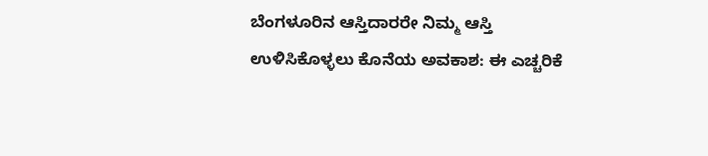ಬೆಂಗಳೂರಿನ ಆಸ್ತಿದಾರರೇ ನಿಮ್ಮ ಆಸ್ತಿ ಉಳಿಸಿಕೊಳ್ಳಲು ಕೊನೆಯ ಅವಕಾಶ: ಈ ಎಚ್ಚರಿಕೆ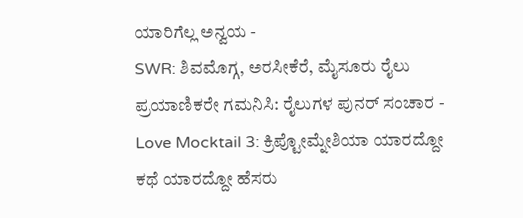ಯಾರಿಗೆಲ್ಲ ಅನ್ವಯ -
SWR: ಶಿವಮೊಗ್ಗ, ಅರಸೀಕೆರೆ, ಮೈಸೂರು ರೈಲು ಪ್ರಯಾಣಿಕರೇ ಗಮನಿಸಿ: ರೈಲುಗಳ ಪುನರ್ ಸಂಚಾರ -
Love Mocktail 3: ಕ್ರಿಪ್ಟೋಮ್ನೇಶಿಯಾ ಯಾರದ್ದೋ ಕಥೆ ಯಾರದ್ದೋ ಹೆಸರು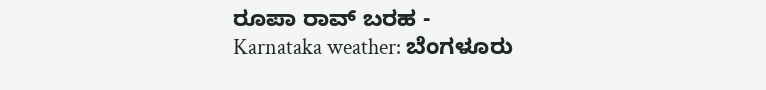ರೂಪಾ ರಾವ್ ಬರಹ -
Karnataka weather: ಬೆಂಗಳೂರು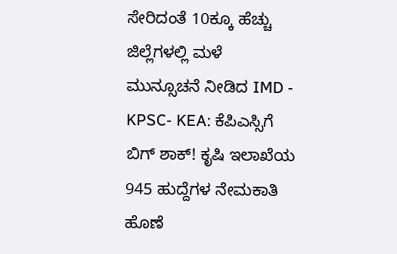ಸೇರಿದಂತೆ 10ಕ್ಕೂ ಹೆಚ್ಚು ಜಿಲ್ಲೆಗಳಲ್ಲಿ ಮಳೆ ಮುನ್ಸೂಚನೆ ನೀಡಿದ IMD -
KPSC- KEA: ಕೆಪಿಎಸ್ಸಿಗೆ ಬಿಗ್ ಶಾಕ್! ಕೃಷಿ ಇಲಾಖೆಯ 945 ಹುದ್ದೆಗಳ ನೇಮಕಾತಿ ಹೊಣೆ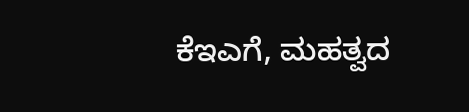ಕೆಇಎಗೆ, ಮಹತ್ವದ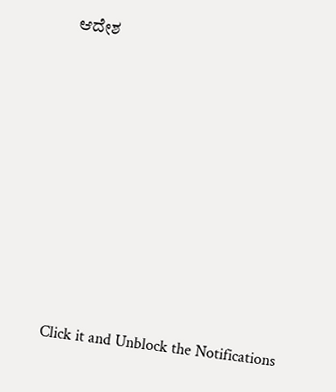ಆದೇಶ












Click it and Unblock the Notifications